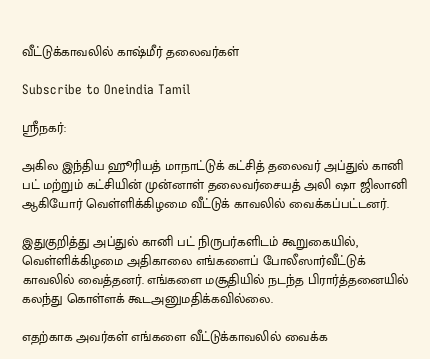வீட்டுக்காவலில் காஷ்மீர் தலைவர்கள்

Subscribe to Oneindia Tamil

ஸ்ரீநகர்:

அகில இந்திய ஹூரியத் மாநாட்டுக் கட்சித் தலைவர் அப்துல் கானி பட் மற்றும் கட்சியின் முன்னாள் தலைவர்சையத் அலி ஷா ஜிலானி ஆகியோர் வெள்ளிக்கிழமை வீட்டுக் காவலில் வைக்கப்பட்டனர்.

இதுகுறித்து அப்துல் கானி பட் நிருபர்களிடம் கூறுகையில், வெள்ளிக்கிழமை அதிகாலை எங்களைப் போலீஸார்வீட்டுக் காவலில் வைத்தனர். எங்களை மசூதியில் நடந்த பிரார்த்தனையில் கலந்து கொள்ளக் கூடஅனுமதிக்கவில்லை.

எதற்காக அவர்கள் எங்களை வீட்டுக்காவலில் வைக்க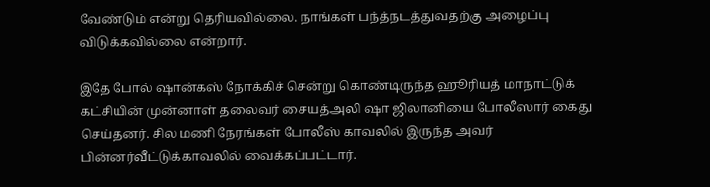வேண்டும் என்று தெரியவில்லை. நாங்கள் பந்த்நடத்துவதற்கு அழைப்பு விடுக்கவில்லை என்றார்.

இதே போல் ஷான்கஸ் நோக்கிச் சென்று கொண்டிருந்த ஹூரியத் மாநாட்டுக் கட்சியின் முன்னாள் தலைவர் சையத்அலி ஷா ஜிலானியை போலீஸார் கைது செய்தனர். சில மணி நேரங்கள் போலீஸ் காவலில் இருந்த அவர் பின்னர்வீட்டுக்காவலில் வைக்கப்பட்டார்.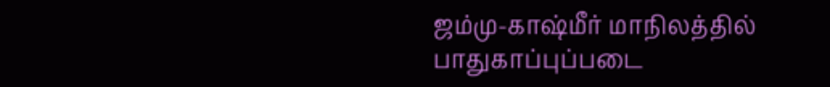ஜம்மு-காஷ்மீர் மாநிலத்தில் பாதுகாப்புப்படை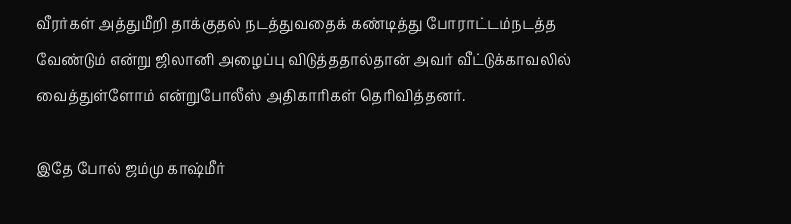வீரர்கள் அத்துமீறி தாக்குதல் நடத்துவதைக் கண்டித்து போராட்டம்நடத்த வேண்டும் என்று ஜிலானி அழைப்பு விடுத்ததால்தான் அவர் வீட்டுக்காவலில் வைத்துள்ளோம் என்றுபோலீஸ் அதிகாரிகள் தெரிவித்தனர்.

இதே போல் ஜம்மு காஷ்மீர்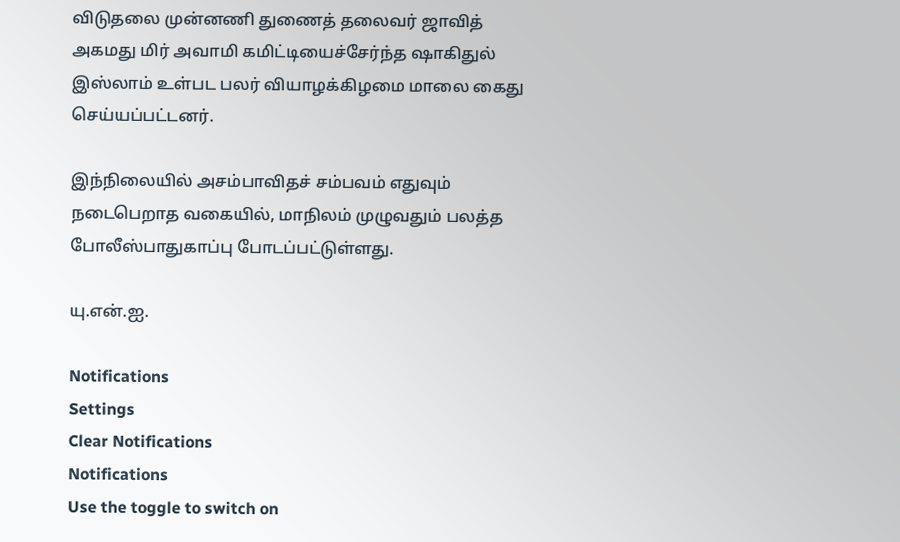விடுதலை முன்னணி துணைத் தலைவர் ஜாவித் அகமது மிர் அவாமி கமிட்டியைச்சேர்ந்த ஷாகிதுல் இஸ்லாம் உள்பட பலர் வியாழக்கிழமை மாலை கைது செய்யப்பட்டனர்.

இந்நிலையில் அசம்பாவிதச் சம்பவம் எதுவும் நடைபெறாத வகையில், மாநிலம் முழுவதும் பலத்த போலீஸ்பாதுகாப்பு போடப்பட்டுள்ளது.

யு.என்.ஐ.

Notifications
Settings
Clear Notifications
Notifications
Use the toggle to switch on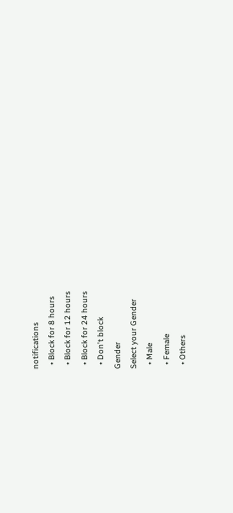notifications
  • Block for 8 hours
  • Block for 12 hours
  • Block for 24 hours
  • Don't block
Gender
Select your Gender
  • Male
  • Female
  • Others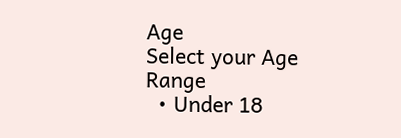Age
Select your Age Range
  • Under 18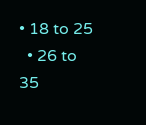• 18 to 25
  • 26 to 35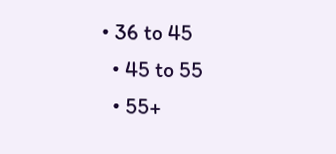• 36 to 45
  • 45 to 55
  • 55+